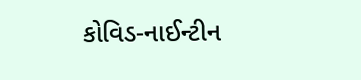કોવિડ-નાઈન્ટીન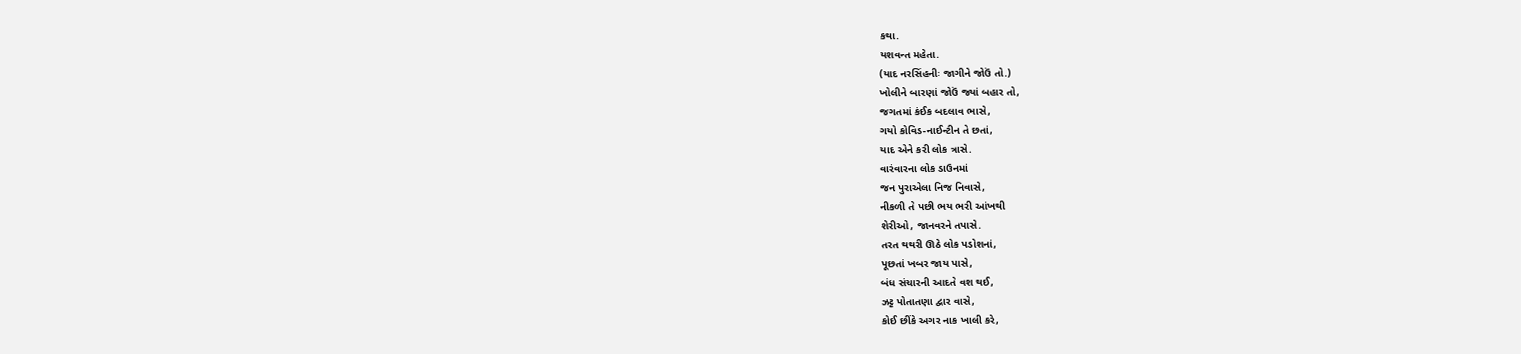કથા.
યશવન્ત મહેતા.
(યાદ નરસિંહનીઃ જાગીને જોઉં તો.)
ખોલીને બારણાં જોઉં જ્યાં બહાર તો,
જગતમાં કંઈક બદલાવ ભાસે,
ગયો કોવિડ-નાઈન્ટીન તે છતાં,
યાદ એને કરી લોક ત્રાસે.
વારંવારના લોક ડાઉનમાં
જન પુરાએલા નિજ નિવાસે,
નીકળી તે પછી ભય ભરી આંખથી
શેરીઓ, જાનવરને તપાસે.
તરત થથરી ઊઠે લોક પડોશનાં,
પૂછતાં ખબર જાય પાસે,
બંધ સંચારની આદતે વશ થઈ,
ઝટ્ટ પોતાતણા દ્વાર વાસે,
કોઈ છીંકે અગર નાક ખાલી કરે,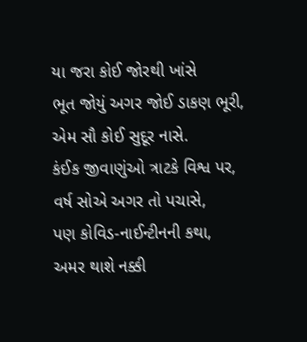યા જરા કોઈ જોરથી ખાંસે
ભૂત જોયું અગર જોઈ ડાકણ ભૂરી,
એમ સૌ કોઈ સુદૂર નાસે.
કંઈક જીવાણુંઓ ત્રાટકે વિશ્વ પર,
વર્ષ સોએ અગર તો પચાસે,
પણ કોવિડ-નાઈન્ટીનની કથા,
અમર થાશે નક્કી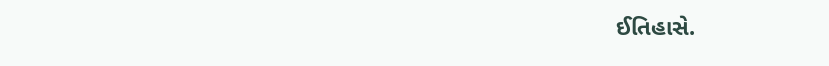ઈતિહાસે.